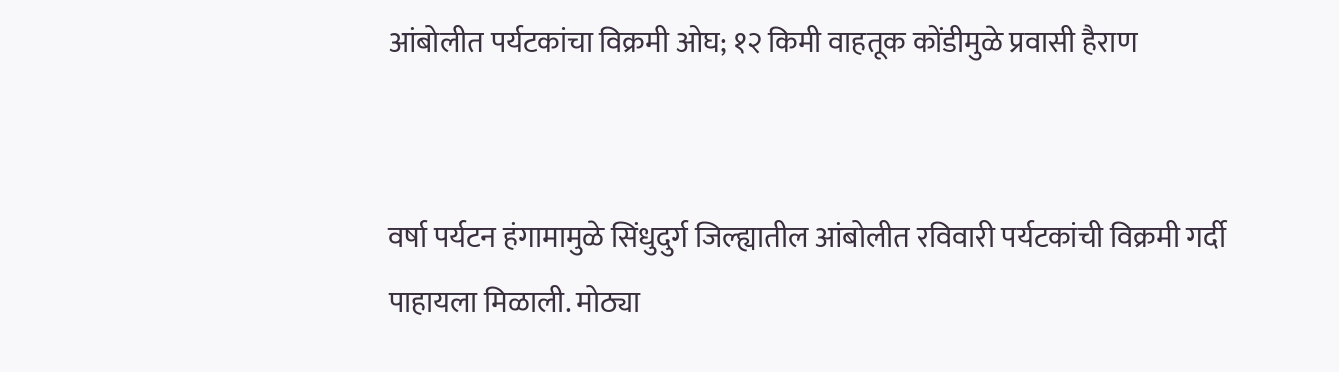आंबोलीत पर्यटकांचा विक्रमी ओघ; १२ किमी वाहतूक कोंडीमुळे प्रवासी हैराण


वर्षा पर्यटन हंगामामुळे सिंधुदुर्ग जिल्ह्यातील आंबोलीत रविवारी पर्यटकांची विक्रमी गर्दी पाहायला मिळाली. मोठ्या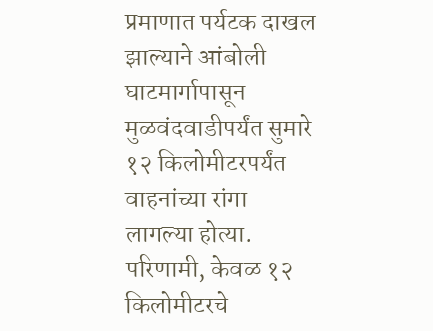प्रमाणात पर्यटक दाखल झाल्याने आंबोली घाटमार्गापासून मुळवंदवाडीपर्यंत सुमारे १२ किलोमीटरपर्यंत वाहनांच्या रांगा लागल्या होत्या. परिणामी, केवळ १२ किलोमीटरचे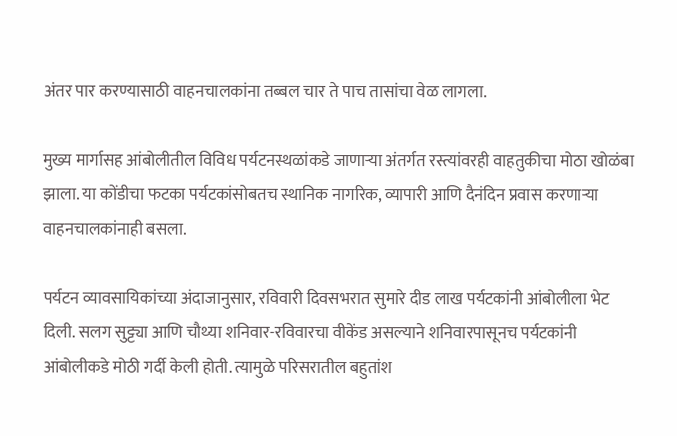अंतर पार करण्यासाठी वाहनचालकांना तब्बल चार ते पाच तासांचा वेळ लागला.

मुख्य मार्गासह आंबोलीतील विविध पर्यटनस्थळांकडे जाणाऱ्या अंतर्गत रस्त्यांवरही वाहतुकीचा मोठा खोळंबा झाला. या कोंडीचा फटका पर्यटकांसोबतच स्थानिक नागरिक, व्यापारी आणि दैनंदिन प्रवास करणाऱ्या वाहनचालकांनाही बसला.

पर्यटन व्यावसायिकांच्या अंदाजानुसार, रविवारी दिवसभरात सुमारे दीड लाख पर्यटकांनी आंबोलीला भेट दिली. सलग सुट्ट्या आणि चौथ्या शनिवार-रविवारचा वीकेंड असल्याने शनिवारपासूनच पर्यटकांनी आंबोलीकडे मोठी गर्दी केली होती. त्यामुळे परिसरातील बहुतांश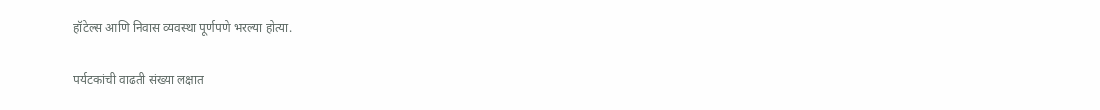हॉटेल्स आणि निवास व्यवस्था पूर्णपणे भरल्या होत्या.

पर्यटकांची वाढती संख्या लक्षात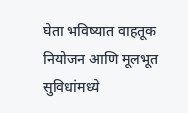घेता भविष्यात वाहतूक नियोजन आणि मूलभूत सुविधांमध्ये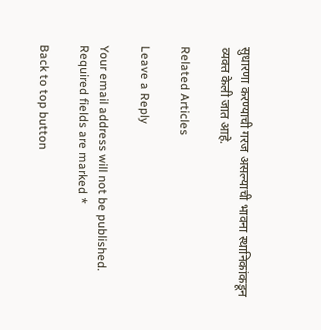सुधारणा करण्याची गरज असल्याची भावना स्थानिकांकडून व्यक्त केली जात आहे.

Related Articles

Leave a Reply

Your email address will not be published. Required fields are marked *

Back to top button